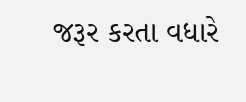જરૂર કરતા વધારે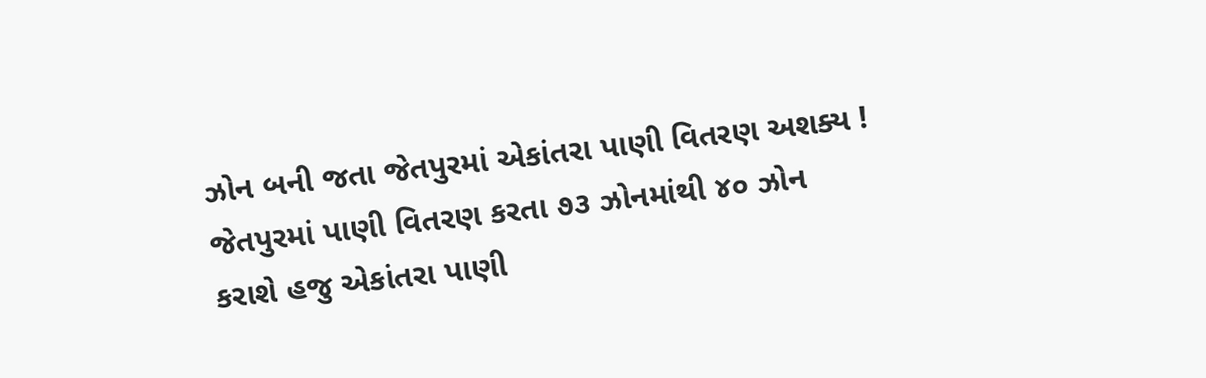ઝોન બની જતા જેતપુરમાં એકાંતરા પાણી વિતરણ અશક્ય !
જેતપુરમાં પાણી વિતરણ કરતા ૭૩ ઝોનમાંથી ૪૦ ઝોન
કરાશે હજુ એકાંતરા પાણી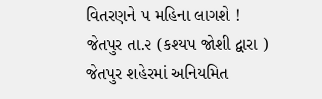વિતરણને ૫ મહિના લાગશે !
જેતપુર તા.૨ (કશ્યપ જોશી દ્વારા )
જેતપુર શહેરમાં અનિયમિત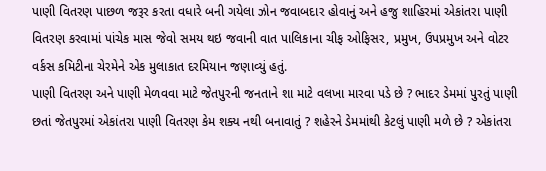પાણી વિતરણ પાછળ જરૂર કરતા વધારે બની ગયેલા ઝોન જવાબદાર હોવાનું અને હજુ શાહિરમાં એકાંતરા પાણી વિતરણ કરવામાં પાંચેક માસ જેવો સમય થઇ જવાની વાત પાલિકાના ચીફ ઓફિસર, પ્રમુખ, ઉપપ્રમુખ અને વોટર વર્કસ કમિટીના ચેરમેને એક મુલાકાત દરમિયાન જણાવ્યું હતું.
પાણી વિતરણ અને પાણી મેળવવા માટે જેતપુરની જનતાને શા માટે વલખા મારવા પડે છે ? ભાદર ડેમમાં પુરતું પાણી છતાં જેતપુરમાં એકાંતરા પાણી વિતરણ કેમ શક્ય નથી બનાવાતું ? શહેરને ડેમમાંથી કેટલું પાણી મળે છે ? એકાંતરા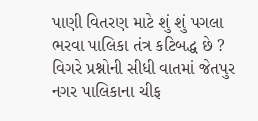પાણી વિતરણ માટે શું શું પગલા ભરવા પાલિકા તંત્ર કટિબદ્ધ છે ? વિગરે પ્રશ્નોની સીધી વાતમાં જેતપુર નગર પાલિકાના ચીફ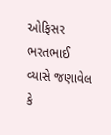ઓફિસર ભરતભાઈ વ્યાસે જણાવેલ કે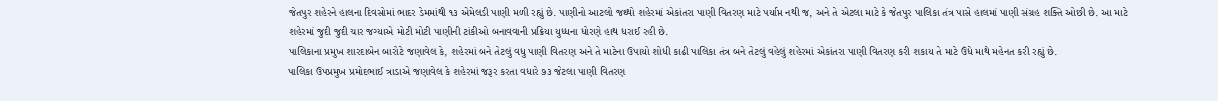જેતપુર શહેરને હાલના દિવસોમાં ભાદર ડેમમાંથી ૧૩ એમેલડી પાણી મળી રહ્યું છે. પાણીનો આટલો જથ્થો શહેરમાં એકાંતરા પાણી વિતરણ માટે પર્યાપ્ત નથી જ, અને તે એટલા માટે કે જેતપુર પાલિકા તંત્ર પાસે હાલમાં પાણી સંગ્રહ શક્તિ ઓછી છે. આ માટે શહેરમાં જુદી જુદી ચાર જગ્યાએ મોટી મોટી પાણીની ટાંકીઓ બનાવવાની પ્રક્રિયા યુધ્ધના ધોરણે હાથ ધરાઈ રહી છે.
પાલિકાના પ્રમુખ શારદાબેન બારોટે જણાવેલ કે, શહેરમાં બને તેટલું વધુ પાણી વિતરણ અને તે માટેના ઉપાયો શોધી કાઢી પાલિકા તંત્ર બને તેટલું વહેલું શહેરમાં એકાંતરા પાણી વિતરણ કરી શકાય તે માટે ઉંધે માથે મહેનત કરી રહ્યું છે.
પાલિકા ઉપપ્રમુખ પ્રમોદભાઈ ત્રાડાએ જણાવેલ કે શહેરમાં જરૂર કરતા વધારે ૭૩ જેટલા પાણી વિતરણ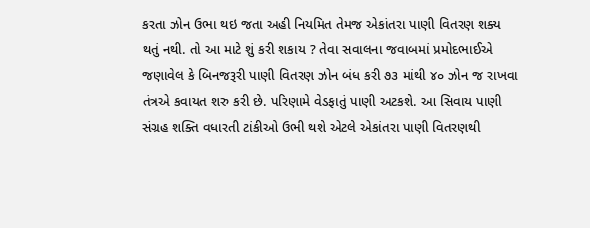કરતા ઝોન ઉભા થઇ જતા અહી નિયમિત તેમજ એકાંતરા પાણી વિતરણ શક્ય થતું નથી. તો આ માટે શું કરી શકાય ? તેવા સવાલના જવાબમાં પ્રમોદભાઈએ જણાવેલ કે બિનજરૂરી પાણી વિતરણ ઝોન બંધ કરી ૭૩ માંથી ૪૦ ઝોન જ રાખવા તંત્રએ કવાયત શરુ કરી છે. પરિણામે વેડફાતું પાણી અટકશે. આ સિવાય પાણી સંગ્રહ શક્તિ વધારતી ટાંકીઓ ઉભી થશે એટલે એકાંતરા પાણી વિતરણથી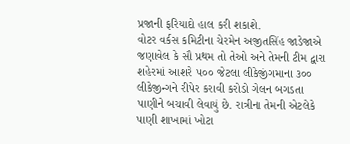પ્રજાની ફરિયાદો હાલ કરી શકાશે.
વોટર વર્કસ કમિટીના ચેરમેન અજીતસિંહ જાડેજાએ જણાવેલ કે સૌ પ્રથમ તો તેઓ અને તેમની ટીમ દ્વારા શહેરમાં આશરે ૫૦૦ જેટલા લીકેજીંગમાના ૩૦૦ લીકેજીન્ગને રીપેર કરાવી કરોડો ગેલન બગડતા પાણીને બચાવી લેવાયું છે. રાત્રીના તેમની એટલેકે પાણી શાખામાં ખોટા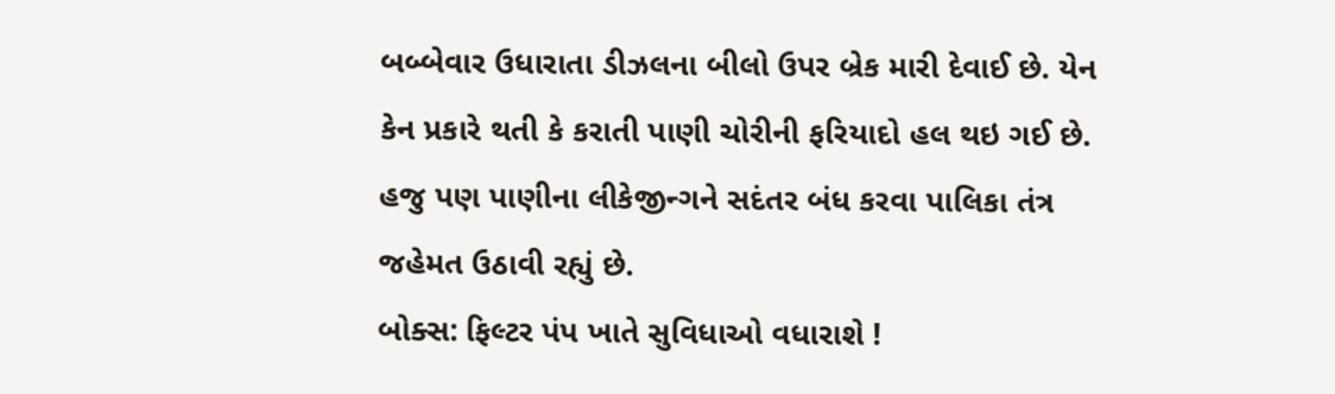બબ્બેવાર ઉધારાતા ડીઝલના બીલો ઉપર બ્રેક મારી દેવાઈ છે. યેન કેન પ્રકારે થતી કે કરાતી પાણી ચોરીની ફરિયાદો હલ થઇ ગઈ છે. હજુ પણ પાણીના લીકેજીન્ગને સદંતર બંધ કરવા પાલિકા તંત્ર જહેમત ઉઠાવી રહ્યું છે.
બોક્સ: ફિલ્ટર પંપ ખાતે સુવિધાઓ વધારાશે !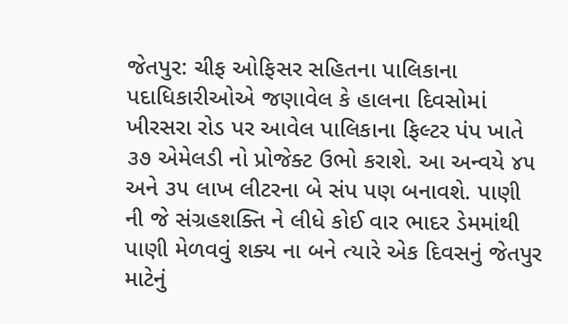જેતપુર: ચીફ ઓફિસર સહિતના પાલિકાના પદાધિકારીઓએ જણાવેલ કે હાલના દિવસોમાં ખીરસરા રોડ પર આવેલ પાલિકાના ફિલ્ટર પંપ ખાતે ૩૭ એમેલડી નો પ્રોજેક્ટ ઉભો કરાશે. આ અન્વયે ૪૫ અને ૩૫ લાખ લીટરના બે સંપ પણ બનાવશે. પાણી ની જે સંગ્રહશક્તિ ને લીધે કોઈ વાર ભાદર ડેમમાંથી પાણી મેળવવું શક્ય ના બને ત્યારે એક દિવસનું જેતપુર માટેનું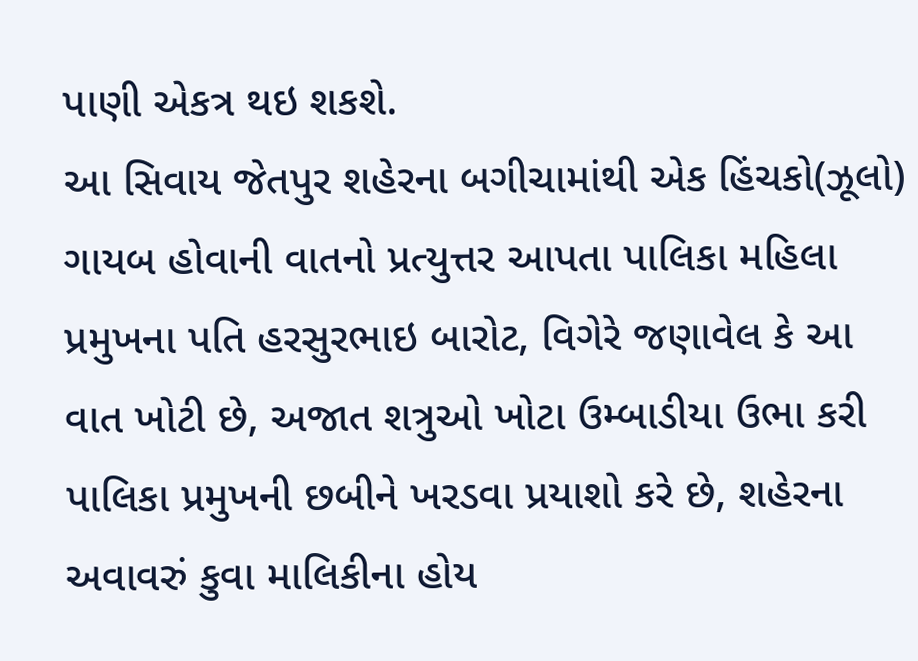પાણી એકત્ર થઇ શકશે.
આ સિવાય જેતપુર શહેરના બગીચામાંથી એક હિંચકો(ઝૂલો) ગાયબ હોવાની વાતનો પ્રત્યુત્તર આપતા પાલિકા મહિલા પ્રમુખના પતિ હરસુરભાઇ બારોટ, વિગેરે જણાવેલ કે આ વાત ખોટી છે, અજાત શત્રુઓ ખોટા ઉમ્બાડીયા ઉભા કરી પાલિકા પ્રમુખની છબીને ખરડવા પ્રયાશો કરે છે, શહેરના અવાવરું કુવા માલિકીના હોય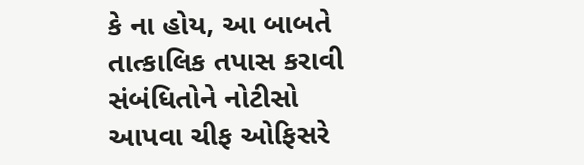કે ના હોય, આ બાબતે તાત્કાલિક તપાસ કરાવી સંબંધિતોને નોટીસો આપવા ચીફ ઓફિસરે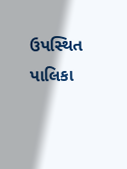ઉપસ્થિત પાલિકા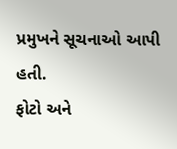પ્રમુખને સૂચનાઓ આપી હતી.
ફોટો અને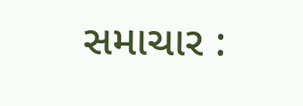સમાચાર :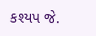કશ્યપ જે.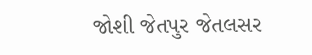જોશી જેતપુર જેતલસર